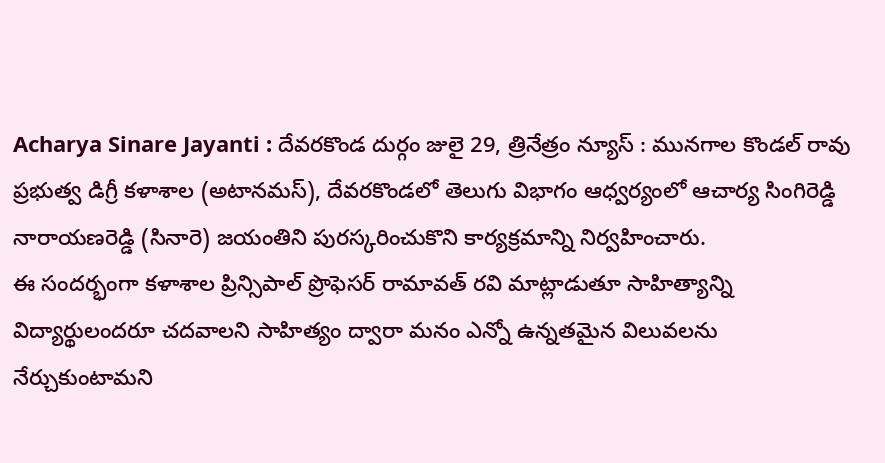Acharya Sinare Jayanti : దేవరకొండ దుర్గం జులై 29, త్రినేత్రం న్యూస్ : మునగాల కొండల్ రావు ప్రభుత్వ డిగ్రీ కళాశాల (అటానమస్), దేవరకొండలో తెలుగు విభాగం ఆధ్వర్యంలో ఆచార్య సింగిరెడ్డి నారాయణరెడ్డి (సినారె) జయంతిని పురస్కరించుకొని కార్యక్రమాన్ని నిర్వహించారు.
ఈ సందర్భంగా కళాశాల ప్రిన్సిపాల్ ప్రొఫెసర్ రామావత్ రవి మాట్లాడుతూ సాహిత్యాన్ని విద్యార్థులందరూ చదవాలని సాహిత్యం ద్వారా మనం ఎన్నో ఉన్నతమైన విలువలను నేర్చుకుంటామని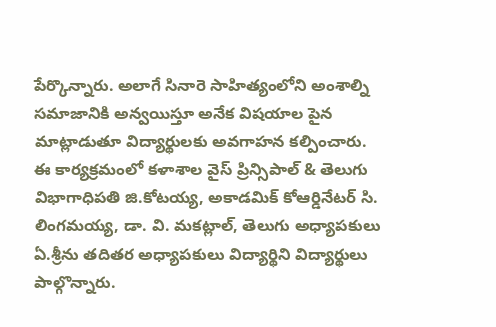పేర్కొన్నారు. అలాగే సినారె సాహిత్యంలోని అంశాల్ని సమాజానికి అన్వయిస్తూ అనేక విషయాల పైన మాట్లాడుతూ విద్యార్థులకు అవగాహన కల్పించారు. ఈ కార్యక్రమంలో కళాశాల వైస్ ప్రిన్సిపాల్ & తెలుగు విభాగాధిపతి జి.కోటయ్య, అకాడమిక్ కోఆర్డినేటర్ సి. లింగమయ్య, డా. వి. మకట్లాల్, తెలుగు అధ్యాపకులు ఏ.శ్రీను తదితర అధ్యాపకులు విద్యార్థిని విద్యార్థులు పాల్గొన్నారు.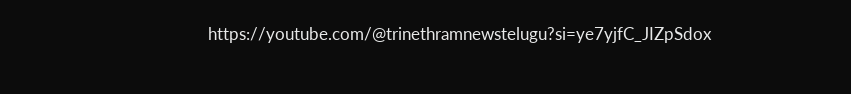https://youtube.com/@trinethramnewstelugu?si=ye7yjfC_JIZpSdox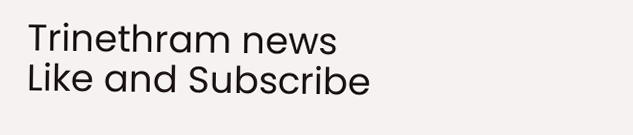Trinethram news
Like and Subscribe